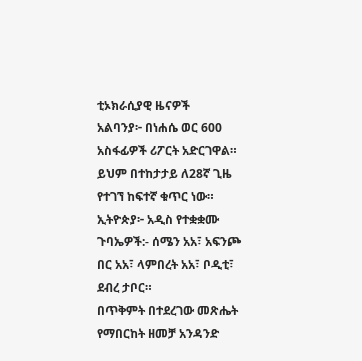ቲኦክራሲያዊ ዜናዎች
አልባንያ፦ በነሐሴ ወር 600 አስፋፊዎች ሪፖርት አድርገዋል። ይህም በተከታታይ ለ28ኛ ጊዜ የተገኘ ከፍተኛ ቁጥር ነው።
ኢትዮጵያ፦ አዲስ የተቋቋሙ ጉባኤዎች:- ሰሜን አአ፣ አፍንጮ በር አአ፣ ላምበረት አአ፣ ቦዲቲ፣ ደብረ ታቦር።
በጥቅምት በተደረገው መጽሔት የማበርከት ዘመቻ አንዳንድ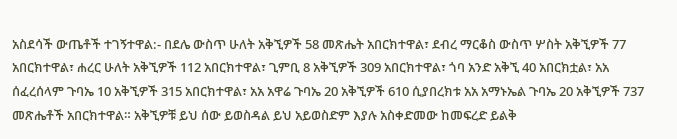አስደሳች ውጤቶች ተገኝተዋል:- በደሌ ውስጥ ሁለት አቅኚዎች 58 መጽሔት አበርክተዋል፣ ደብረ ማርቆስ ውስጥ ሦስት አቅኚዎች 77 አበርክተዋል፣ ሐረር ሁለት አቅኚዎች 112 አበርክተዋል፣ ጊምቢ 8 አቅኚዎች 309 አበርክተዋል፣ ጎባ አንድ አቅኚ 40 አበርክቷል፣ አአ ሰፈረሰላም ጉባኤ 10 አቅኚዎች 315 አበርክተዋል፣ አአ አዋሬ ጉባኤ 20 አቅኚዎች 610 ሲያበረክቱ አአ አማኑኤል ጉባኤ 20 አቅኚዎች 737 መጽሔቶች አበርክተዋል። አቅኚዎቹ ይህ ሰው ይወስዳል ይህ አይወስድም እያሉ አስቀድመው ከመፍረድ ይልቅ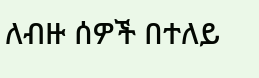ለብዙ ሰዎች በተለይ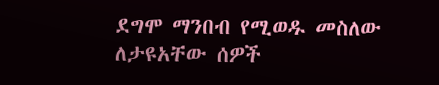ደግሞ ማንበብ የሚወዱ መስለው ለታዩአቸው ሰዎች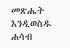መጽሔት እንዲወስዱ ሐሳብ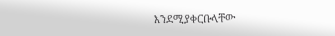እንደሚያቀርቡላቸው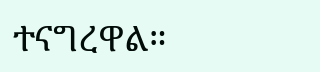ተናግረዋል።